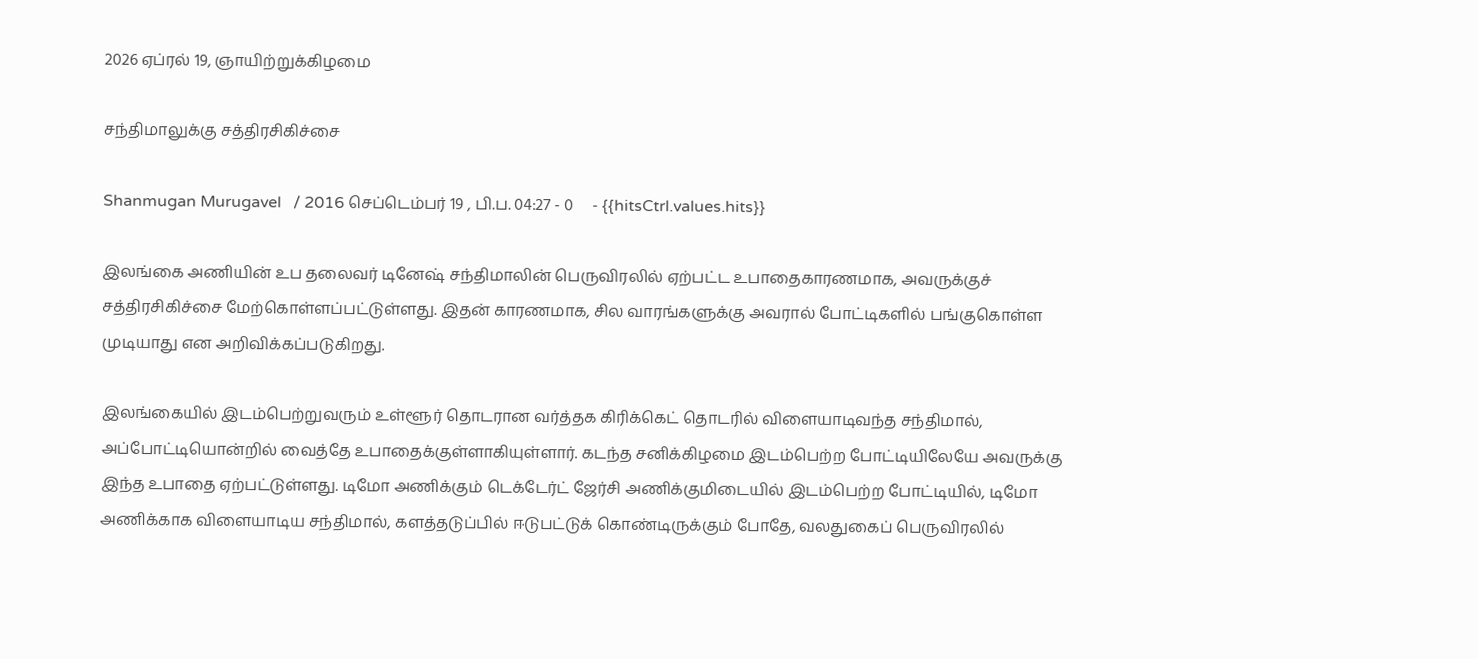2026 ஏப்ரல் 19, ஞாயிற்றுக்கிழமை

சந்திமாலுக்கு சத்திரசிகிச்சை

Shanmugan Murugavel   / 2016 செப்டெம்பர் 19 , பி.ப. 04:27 - 0     - {{hitsCtrl.values.hits}}

இலங்கை அணியின் உப தலைவர் டினேஷ் சந்திமாலின் பெருவிரலில் ஏற்பட்ட உபாதைகாரணமாக, அவருக்குச் சத்திரசிகிச்சை மேற்கொள்ளப்பட்டுள்ளது. இதன் காரணமாக, சில வாரங்களுக்கு அவரால் போட்டிகளில் பங்குகொள்ள முடியாது என அறிவிக்கப்படுகிறது.

இலங்கையில் இடம்பெற்றுவரும் உள்ளூர் தொடரான வர்த்தக கிரிக்கெட் தொடரில் விளையாடிவந்த சந்திமால், அப்போட்டியொன்றில் வைத்தே உபாதைக்குள்ளாகியுள்ளார். கடந்த சனிக்கிழமை இடம்பெற்ற போட்டியிலேயே அவருக்கு இந்த உபாதை ஏற்பட்டுள்ளது. டிமோ அணிக்கும் டெக்டேர்ட் ஜேர்சி அணிக்குமிடையில் இடம்பெற்ற போட்டியில், டிமோ அணிக்காக விளையாடிய சந்திமால், களத்தடுப்பில் ஈடுபட்டுக் கொண்டிருக்கும் போதே, வலதுகைப் பெருவிரலில்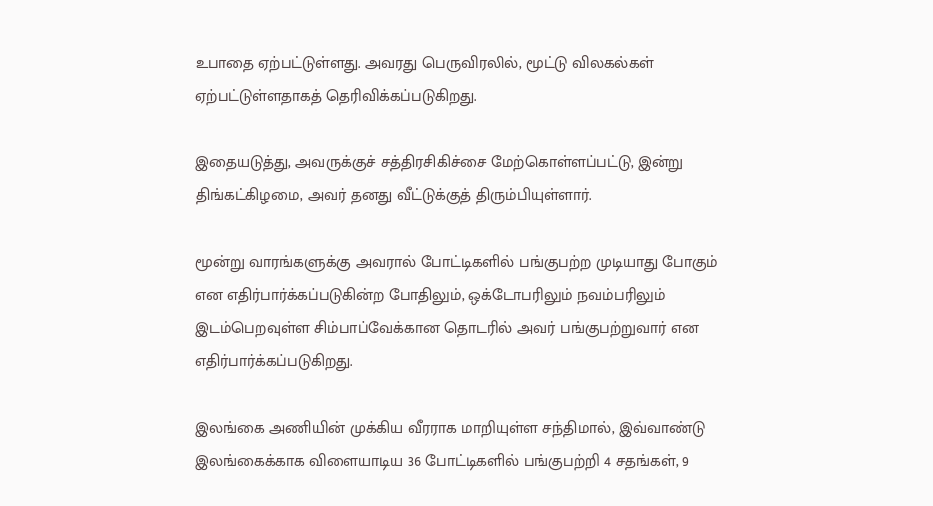உபாதை ஏற்பட்டுள்ளது. அவரது பெருவிரலில், மூட்டு விலகல்கள் ஏற்பட்டுள்ளதாகத் தெரிவிக்கப்படுகிறது.

இதையடுத்து, அவருக்குச் சத்திரசிகிச்சை மேற்கொள்ளப்பட்டு, இன்று திங்கட்கிழமை, அவர் தனது வீட்டுக்குத் திரும்பியுள்ளார்.

மூன்று வாரங்களுக்கு அவரால் போட்டிகளில் பங்குபற்ற முடியாது போகும் என எதிர்பார்க்கப்படுகின்ற போதிலும், ஒக்டோபரிலும் நவம்பரிலும் இடம்பெறவுள்ள சிம்பாப்வேக்கான தொடரில் அவர் பங்குபற்றுவார் என எதிர்பார்க்கப்படுகிறது.

இலங்கை அணியின் முக்கிய வீரராக மாறியுள்ள சந்திமால், இவ்வாண்டு இலங்கைக்காக விளையாடிய 36 போட்டிகளில் பங்குபற்றி 4 சதங்கள், 9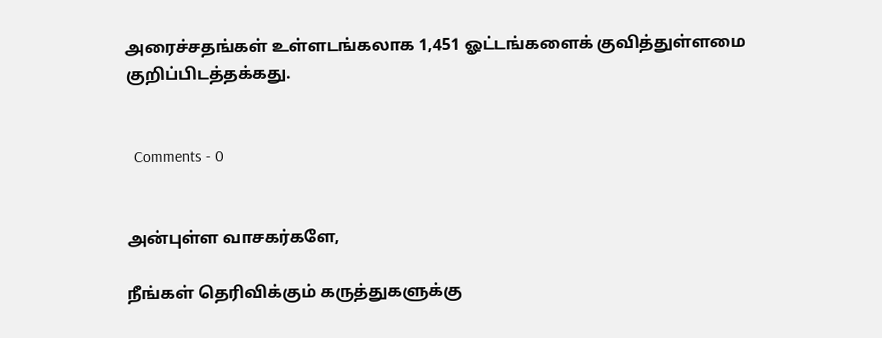அரைச்சதங்கள் உள்ளடங்கலாக 1,451 ஓட்டங்களைக் குவித்துள்ளமை குறிப்பிடத்தக்கது.


  Comments - 0


அன்புள்ள வாசகர்களே,

நீங்கள் தெரிவிக்கும் கருத்துகளுக்கு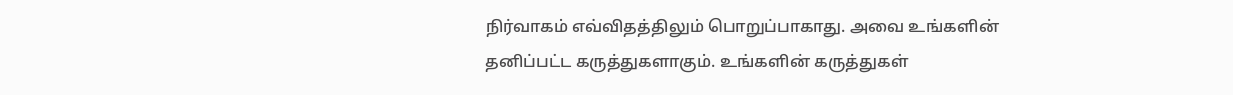நிர்வாகம் எவ்விதத்திலும் பொறுப்பாகாது. அவை உங்களின் தனிப்பட்ட கருத்துகளாகும். உங்களின் கருத்துகள்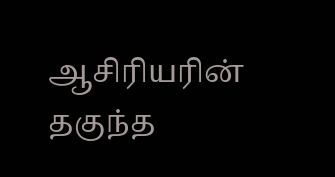ஆசிரியரின் தகுந்த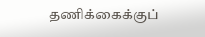தணிக்கைக்குப்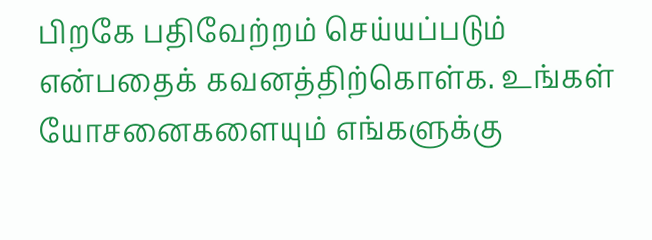பிறகே பதிவேற்றம் செய்யப்படும் என்பதைக் கவனத்திற்கொள்க. உங்கள் யோசனைகளையும் எங்களுக்கு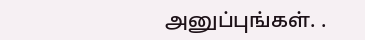அனுப்புங்கள். .